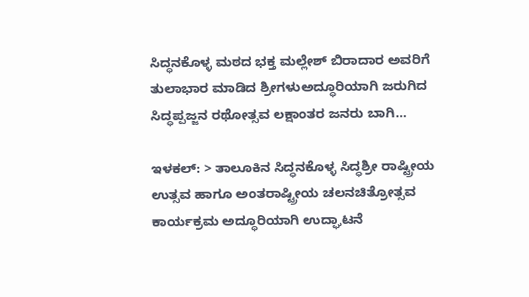ಸಿದ್ಧನಕೊಳ್ಳ ಮಠದ ಭಕ್ತ ಮಲ್ಲೇಶ್ ಬಿರಾದಾರ ಅವರಿಗೆ ತುಲಾಭಾರ ಮಾಡಿದ ಶ್ರೀಗಳುಅದ್ಧೂರಿಯಾಗಿ ಜರುಗಿದ ಸಿದ್ಧಪ್ಪಜ್ಜನ ರಥೋತ್ಸವ ಲಕ್ಷಾಂತರ ಜನರು ಬಾಗಿ…

ಇಳಕಲ್: > ತಾಲೂಕಿನ ಸಿದ್ಧನಕೊಳ್ಳ ಸಿದ್ಧಶ್ರೀ ರಾಷ್ಟ್ರೀಯ ಉತ್ಸವ ಹಾಗೂ ಅಂತರಾಷ್ಟ್ರೀಯ ಚಲನಚಿತ್ರೋತ್ಸವ ಕಾರ್ಯಕ್ರಮ ಅದ್ಧೂರಿಯಾಗಿ ಉದ್ಘಾಟನೆ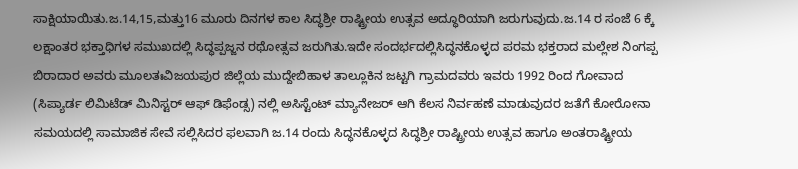ಸಾಕ್ಷಿಯಾಯಿತು.ಜ.14,15,ಮತ್ತು16 ಮೂರು ದಿನಗಳ ಕಾಲ ಸಿದ್ಧಶ್ರೀ ರಾಷ್ಟ್ರೀಯ ಉತ್ಸವ ಅದ್ಧೂರಿಯಾಗಿ ಜರುಗುವುದು.ಜ.14 ರ ಸಂಜೆ 6 ಕ್ಕೆ ಲಕ್ಷಾಂತರ ಭಕ್ತಾಧಿಗಳ ಸಮುಖದಲ್ಲಿ ಸಿದ್ಧಪ್ಪಜ್ಜನ ರಥೋತ್ಸವ ಜರುಗಿತು.ಇದೇ ಸಂದರ್ಭದಲ್ಲಿಸಿದ್ಧನಕೊಳ್ಳದ ಪರಮ ಭಕ್ತರಾದ ಮಲ್ಲೇಶ ನಿಂಗಪ್ಪ ಬಿರಾದಾರ ಅವರು ಮೂಲತಃವಿಜಯಪುರ ಜಿಲ್ಲೆಯ ಮುದ್ದೇಬಿಹಾಳ ತಾಲ್ಲೂಕಿನ ಜಟ್ಟಗಿ ಗ್ರಾಮದವರು ಇವರು 1992 ರಿಂದ ಗೋವಾದ (ಸಿಪ್ಯಾರ್ಡ ಲಿಮಿಟೆಡ್ ಮಿನಿಸ್ಟರ್ ಆಫ್ ಡಿಫೆಂಡ್ಸ) ನಲ್ಲಿ ಅಸಿಸ್ಟೆಂಟ್ ಮ್ಯಾನೇಜರ್ ಆಗಿ ಕೆಲಸ ನಿರ್ವಹಣೆ ಮಾಡುವುದರ ಜತೆಗೆ ಕೋರೋನಾ ಸಮಯದಲ್ಲಿ ಸಾಮಾಜಿಕ ಸೇವೆ ಸಲ್ಲಿಸಿದರ ಫಲವಾಗಿ ಜ.14 ರಂದು ಸಿದ್ಧನಕೊಳ್ಳದ ಸಿದ್ಧಶ್ರೀ ರಾಷ್ಟ್ರೀಯ ಉತ್ಸವ ಹಾಗೂ ಅಂತರಾಷ್ಟ್ರೀಯ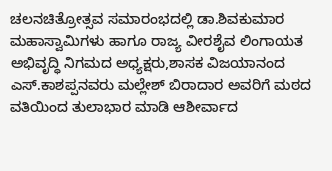ಚಲನಚಿತ್ರೋತ್ಸವ ಸಮಾರಂಭದಲ್ಲಿ ಡಾ.ಶಿವಕುಮಾರ ಮಹಾಸ್ವಾಮಿಗಳು ಹಾಗೂ ರಾಜ್ಯ ವೀರಶೈವ ಲಿಂಗಾಯತ ಅಭಿವೃದ್ಧಿ ನಿಗಮದ ಅಧ್ಯಕ್ಷರು,ಶಾಸಕ ವಿಜಯಾನಂದ ಎಸ್.ಕಾಶಪ್ಪನವರು ಮಲ್ಲೇಶ್ ಬಿರಾದಾರ ಅವರಿಗೆ ಮಠದ ವತಿಯಿಂದ ತುಲಾಭಾರ ಮಾಡಿ ಆಶೀರ್ವಾದ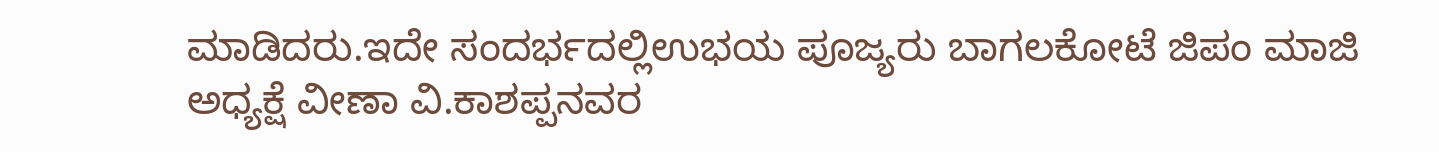ಮಾಡಿದರು.ಇದೇ ಸಂದರ್ಭದಲ್ಲಿಉಭಯ ಪೂಜ್ಯರು ಬಾಗಲಕೋಟೆ ಜಿಪಂ ಮಾಜಿ ಅಧ್ಯಕ್ಷೆ ವೀಣಾ ವಿ.ಕಾಶಪ್ಪನವರ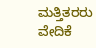ಮತ್ತಿತರರು ವೇದಿಕೆ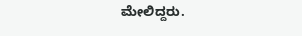ಮೇಲಿದ್ದರು.